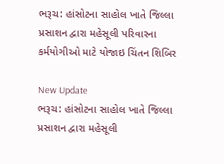ભરૂચ: હાંસોટના સાહોલ ખાતે જિલ્લા પ્રસાશન દ્વારા મહેસૂલી પરિવારના કર્મયોગીઓ માટે યોજાઇ ચિંતન શિબિર

New Update
ભરૂચ: હાંસોટના સાહોલ ખાતે જિલ્લા પ્રસાશન દ્વારા મહેસૂલી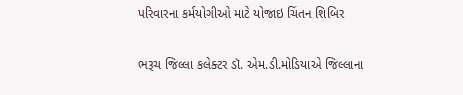પરિવારના કર્મયોગીઓ માટે યોજાઇ ચિંતન શિબિર

ભરૂચ જિલ્લા કલેક્ટર ડૉ. એમ.ડી.મોડિયાએ જિલ્લાના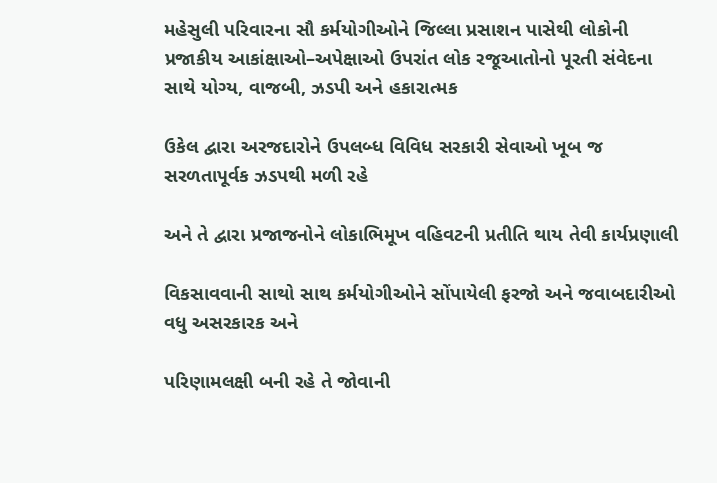મહેસુલી પરિવારના સૌ કર્મયોગીઓને જિલ્લા પ્રસાશન પાસેથી લોકોની પ્રજાકીય આકાંક્ષાઓ–અપેક્ષાઓ ઉપરાંત લોક રજૂઆતોનો પૂરતી સંવેદના સાથે યોગ્ય, વાજબી, ઝડપી અને હકારાત્મક

ઉકેલ દ્વારા અરજદારોને ઉપલબ્ધ વિવિધ સરકારી સેવાઓ ખૂબ જ સરળતાપૂર્વક ઝડપથી મળી રહે

અને તે દ્વારા પ્રજાજનોને લોકાભિમૂખ વહિવટની પ્રતીતિ થાય તેવી કાર્યપ્રણાલી

વિકસાવવાની સાથો સાથ કર્મયોગીઓને સોંપાયેલી ફરજો અને જવાબદારીઓ વધુ અસરકારક અને

પરિણામલક્ષી બની રહે તે જોવાની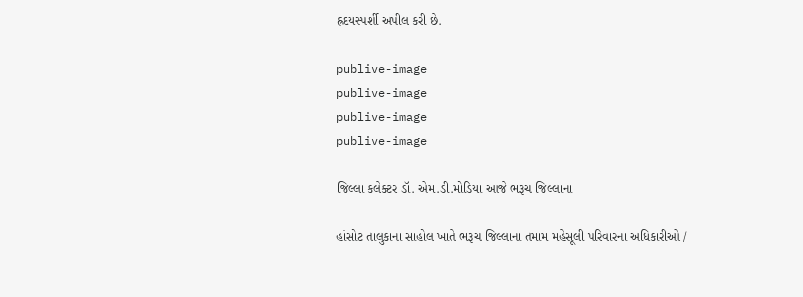હ્રદયસ્પર્શી અપીલ કરી છે.

publive-image
publive-image
publive-image
publive-image

જિલ્લા કલેક્ટર ડૉ. એમ.ડી.મોડિયા આજે ભરૂચ જિલ્લાના

હાંસોટ તાલુકાના સાહોલ ખાતે ભરૂચ જિલ્લાના તમામ મહેસૂલી પરિવારના અધિકારીઓ /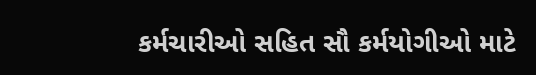કર્મચારીઓ સહિત સૌ કર્મયોગીઓ માટે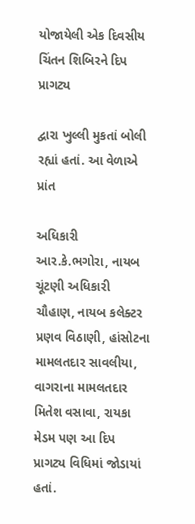યોજાયેલી એક દિવસીય ચિંતન શિબિરને દિપ પ્રાગટ્ય

દ્વારા ખુલ્લી મુકતાં બોલી રહ્યાં હતાં. આ વેળાએ  પ્રાંત

અધિકારી આર.કે.ભગોરા, નાયબ ચૂંટણી અધિકારી ચૌહાણ, નાયબ કલેક્ટર પ્રણવ વિઠાણી, હાંસોટના મામલતદાર સાવલીયા, વાગરાના મામલતદાર મિતેશ વસાવા, રાયકા મેડમ પણ આ દિપ પ્રાગટ્ય વિધિમાં જોડાયાં હતાં.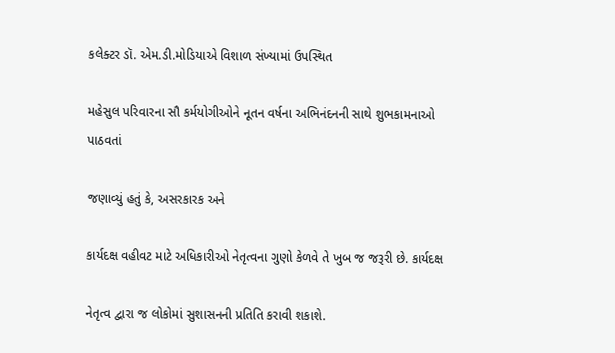કલેક્ટર ડૉ. એમ.ડી.મોડિયાએ વિશાળ સંખ્યામાં ઉપસ્થિત

મહેસુલ પરિવારના સૌ કર્મયોગીઓને નૂતન વર્ષના અભિનંદનની સાથે શુભકામનાઓ પાઠવતાં

જણાવ્યું હતું કે, અસરકારક અને

કાર્યદક્ષ વહીવટ માટે અધિકારીઓ નેતૃત્વના ગુણો કેળવે તે ખુબ જ જરૂરી છે. કાર્યદક્ષ

નેતૃત્વ દ્વારા જ લોકોમાં સુશાસનની પ્રતિતિ કરાવી શકાશે.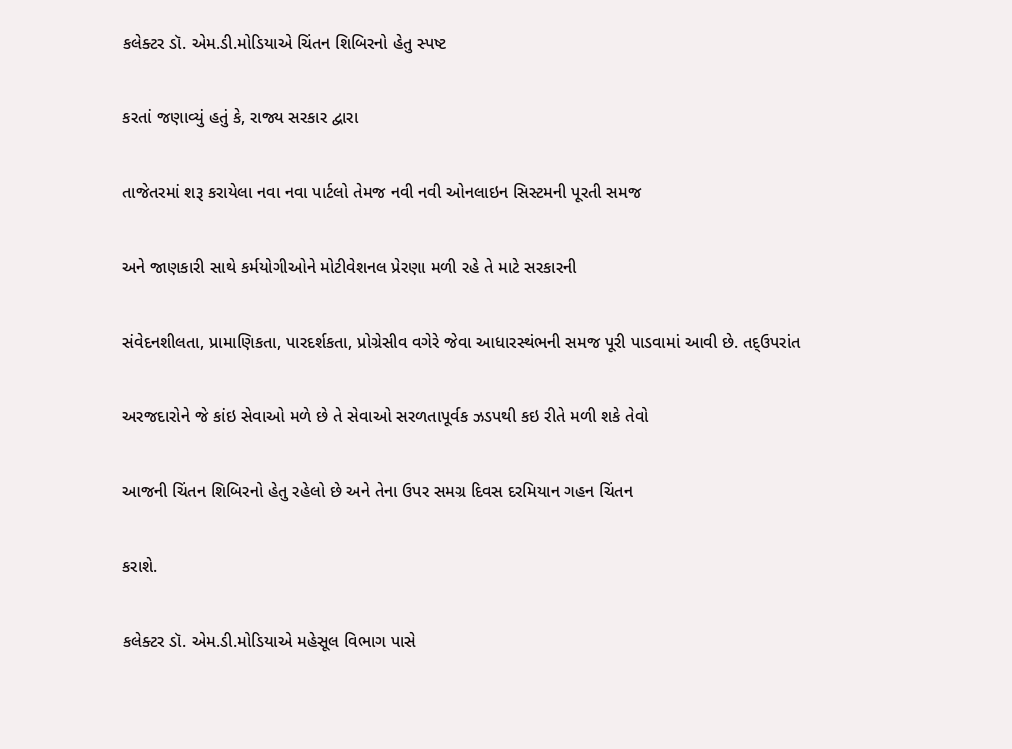કલેક્ટર ડૉ. એમ.ડી.મોડિયાએ ચિંતન શિબિરનો હેતુ સ્પષ્ટ

કરતાં જણાવ્યું હતું કે, રાજ્ય સરકાર દ્વારા

તાજેતરમાં શરૂ કરાયેલા નવા નવા પાર્ટલો તેમજ નવી નવી ઓનલાઇન સિસ્ટમની પૂરતી સમજ

અને જાણકારી સાથે કર્મયોગીઓને મોટીવેશનલ પ્રેરણા મળી રહે તે માટે સરકારની

સંવેદનશીલતા, પ્રામાણિકતા, પારદર્શકતા, પ્રોગ્રેસીવ વગેરે જેવા આધારસ્થંભની સમજ પૂરી પાડવામાં આવી છે. તદ્ઉપરાંત

અરજદારોને જે કાંઇ સેવાઓ મળે છે તે સેવાઓ સરળતાપૂર્વક ઝડપથી કઇ રીતે મળી શકે તેવો

આજની ચિંતન શિબિરનો હેતુ રહેલો છે અને તેના ઉપર સમગ્ર દિવસ દરમિયાન ગહન ચિંતન

કરાશે.

કલેક્ટર ડૉ. એમ.ડી.મોડિયાએ મહેસૂલ વિભાગ પાસે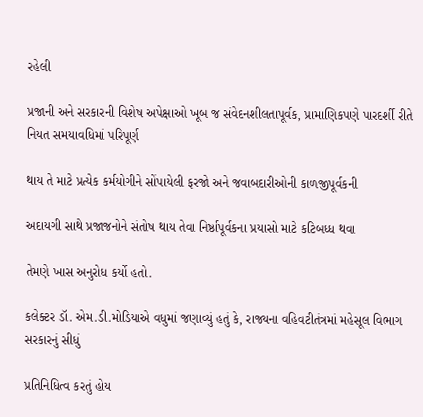રહેલી

પ્રજાની અને સરકારની વિશેષ અપેક્ષાઓ ખૂબ જ સંવેદનશીલતાપૂર્વક, પ્રામાણિકપણે પારદર્શી રીતે નિયત સમયાવધિમાં પરિપૂર્ણ

થાય તે માટે પ્રત્યેક કર્મયોગીને સોંપાયેલી ફરજો અને જવાબદારીઓની કાળજીપૂર્વકની

અદાયગી સાથે પ્રજાજનોને સંતોષ થાય તેવા નિર્ષ્ઠાપૂર્વકના પ્રયાસો માટે કટિબધ્ધ થવા

તેમણે ખાસ અનુરોધ કર્યો હતો.

કલેક્ટર ડૉ. એમ.ડી.મોડિયાએ વધુમાં જણાવ્યું હતું કે, રાજ્યના વહિવટીતંત્રમાં મહેસૂલ વિભાગ સરકારનું સીધું

પ્રતિનિધિત્વ કરતું હોય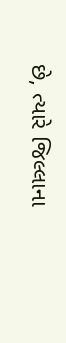છે, ત્યારે જિલ્લાના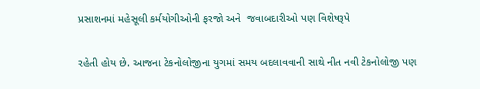પ્રસાશનમાં મહેસૂલી કર્મયોગીઓની ફરજો અને  જવાબદારીઓ પણ વિશેષરૂપે

રહેતી હોય છે. આજના ટેકનોલોજીના યુગમાં સમય બદલાવવાની સાથે નીત નવી ટેકનોલોજી પણ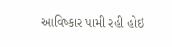આવિષ્કાર પામી રહી હોઇ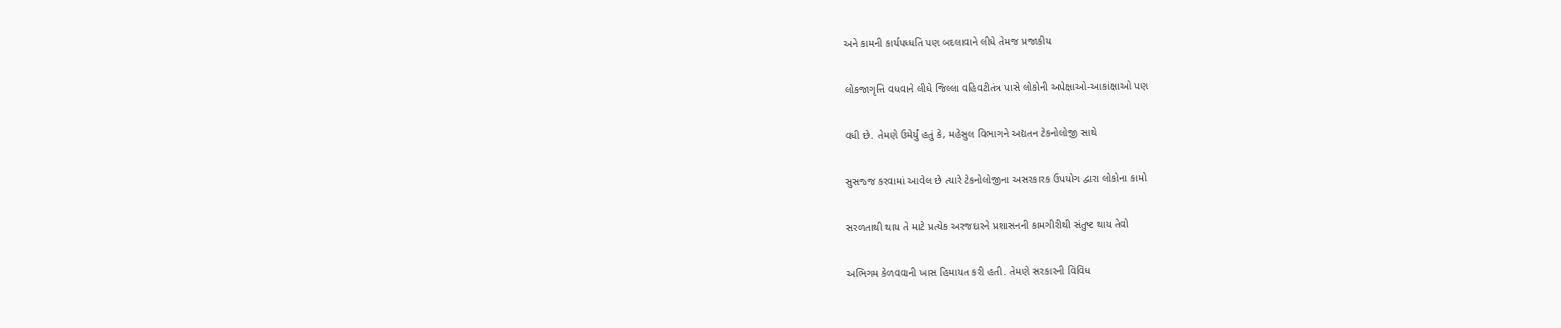અને કામની કાર્યપધ્ધતિ પણ બદલાવાને લીધે તેમજ પ્રજાકીય

લોકજાગૃત્તિ વધવાને લીધે જિલ્લા વહિવટીતંત્ર પાસે લોકોની અપેક્ષાઓ-આકાંક્ષાઓ પણ

વધી છે. તેમણે ઉમેર્યું હતું કે, મહેસુલ વિભાગને અદ્યતન ટેકનોલોજી સાથે

સુસજ્જ કરવામાં આવેલ છે ત્યારે ટેકનોલોજીના અસરકારક ઉપયોગ દ્વારા લોકોના કામો

સરળતાથી થાય તે માટે પ્રત્યેક અરજદારને પ્રશાસનની કામગીરીથી સંતુષ્ટ થાય તેવો

અભિગમ કેળવવાની ખાસ હિમાયત કરી હતી. તેમણે સરકારની વિવિધ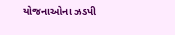યોજનાઓના ઝડપી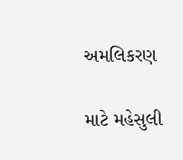અમલિકરણ

માટે મહેસુલી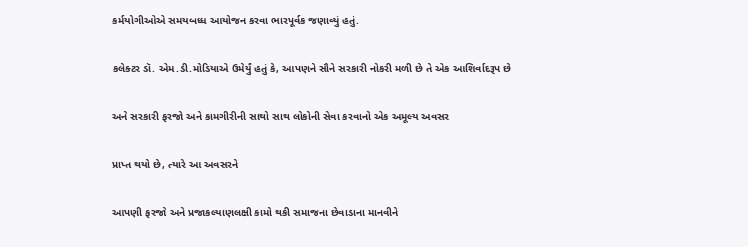કર્મયોગીઓએ સમયબધ્ધ આયોજન કરવા ભારપૂર્વક જણાવ્યું હતું.

કલેક્ટર ડૉ. એમ.ડી.મોડિયાએ ઉમેર્યું હતું કે, આપણને સૌને સરકારી નોકરી મળી છે તે એક આશિર્વાદરૂપ છે

અને સરકારી ફરજો અને કામગીરીની સાથો સાથ લોકોની સેવા કરવાનો એક અમૂલ્ય અવસર

પ્રાપ્ત થયો છે, ત્યારે આ અવસરને

આપણી ફરજો અને પ્રજાકલ્યાણલક્ષી કામો થકી સમાજના છેવાડાના માનવીને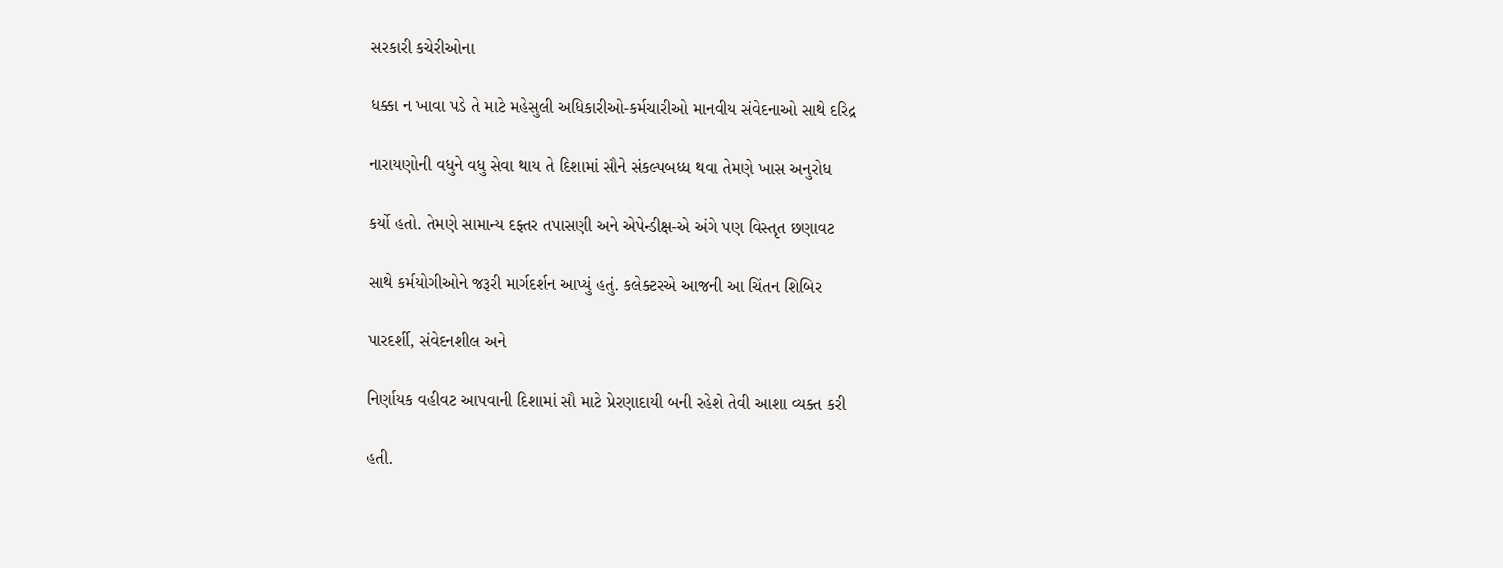સરકારી કચેરીઓના

ધક્કા ન ખાવા પડે તે માટે મહેસુલી અધિકારીઓ-કર્મચારીઓ માનવીય સંવેદનાઓ સાથે દરિદ્ર

નારાયણોની વધુને વધુ સેવા થાય તે દિશામાં સૌને સંકલ્પબધ્ધ થવા તેમણે ખાસ અનુરોધ

કર્યો હતો. તેમણે સામાન્ય દફ્તર તપાસણી અને એપેન્ડીક્ષ-એ અંગે પણ વિસ્તૃત છણાવટ

સાથે કર્મયોગીઓને જરૂરી માર્ગદર્શન આપ્યું હતું. કલેક્ટરએ આજની આ ચિંતન શિબિર

પારદર્શી, સંવેદનશીલ અને

નિર્ણાયક વહીવટ આપવાની દિશામાં સૌ માટે પ્રેરણાદાયી બની રહેશે તેવી આશા વ્યક્ત કરી

હતી.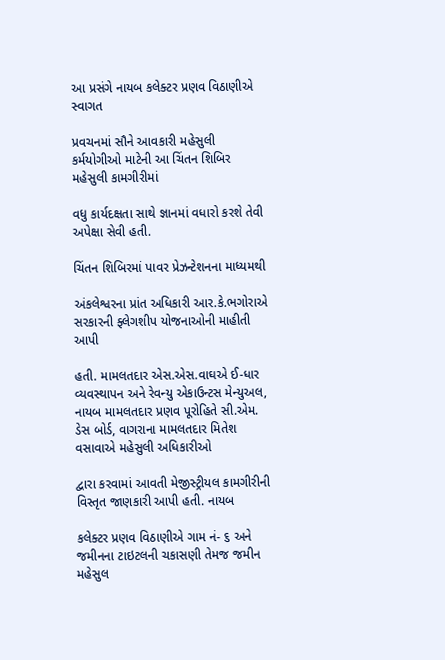આ પ્રસંગે નાયબ કલેક્ટર પ્રણવ વિઠાણીએ સ્વાગત

પ્રવચનમાં સૌને આવકારી મહેસુલી કર્મયોગીઓ માટેની આ ચિંતન શિબિર મહેસુલી કામગીરીમાં

વધુ કાર્યદક્ષતા સાથે જ્ઞાનમાં વધારો કરશે તેવી અપેક્ષા સેવી હતી.

ચિંતન શિબિરમાં પાવર પ્રેઝન્ટેશનના માધ્યમથી

અંકલેશ્વરના પ્રાંત અધિકારી આર.કે.ભગોરાએ સરકારની ફ્લેગશીપ યોજનાઓની માહીતી આપી

હતી. મામલતદાર એસ.એસ.વાઘએ ઈ-ધાર વ્યવસ્થાપન અને રેવન્યુ એકાઉન્ટસ મેન્યુઅલ, નાયબ મામલતદાર પ્રણવ પૂરોહિતે સી.એમ. ડેસ બોર્ડ, વાગરાના મામલતદાર મિતેશ વસાવાએ મહેસુલી અધિકારીઓ

દ્વારા કરવામાં આવતી મેજીસ્ટ્રીયલ કામગીરીની વિસ્તૃત જાણકારી આપી હતી. નાયબ

કલેક્ટર પ્રણવ વિઠાણીએ ગામ નં- ૬ અને જમીનના ટાઇટલની ચકાસણી તેમજ જમીન મહેસુલ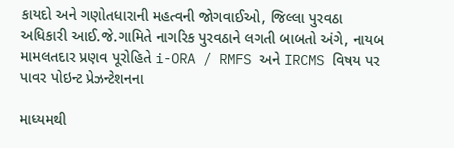કાયદો અને ગણોતધારાની મહત્વની જોગવાઈઓ, જિલ્લા પુરવઠા અધિકારી આઈ.જે.ગામિતે નાગરિક પુરવઠાને લગતી બાબતો અંગે, નાયબ મામલતદાર પ્રણવ પૂરોહિતે i-ORA / RMFS અને IRCMS વિષય પર પાવર પોઇન્ટ પ્રેઝન્ટેશનના

માધ્યમથી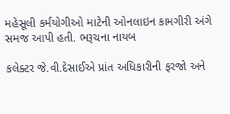મહેસૂલી કર્મયોગીઓ માટેની ઓનલાઇન કામગીરી અંગે સમજ આપી હતી. ભરૂચના નાયબ

કલેક્ટર જે.વી.દેસાઈએ પ્રાંત અધિકારીની ફરજો અને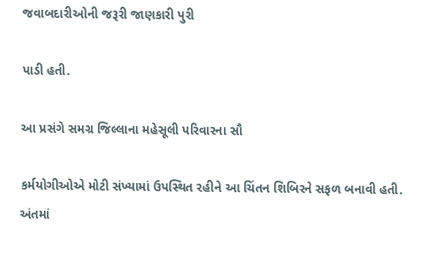જવાબદારીઓની જરૂરી જાણકારી પુરી

પાડી હતી.

આ પ્રસંગે સમગ્ર જિલ્લાના મહેસૂલી પરિવારના સૌ

કર્મયોગીઓએ મોટી સંખ્યામાં ઉપસ્થિત રહીને આ ચિંતન શિબિરને સફળ બનાવી હતી. અંતમાં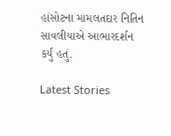હાંસોટના મામલતદાર નિતિન સાવલીયાએ આભારદર્શન કર્યું હતું.

Latest Stories